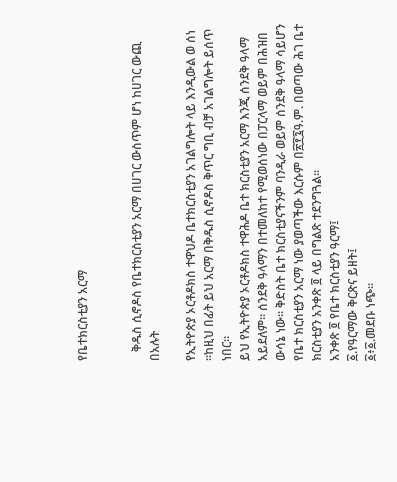የቤተክርስቲያን አርማ


   ቅዱስ ሲኖዶስ የቤተክርስቲያን አርማ በሀገር ውስጥም ሆነ ከሀገር ውጪ በአሉት

የኢትዮጵያ ኦርቶዶክስ ተዋህዶ ቤተክርስቲያን አገልግሎት ላይ እንዲውል ወ ሰነ ።ከዚህ በፊት ይህ አርማ በቅዱስ ሲኖዶስ ቅጥር ግቢ ብቻ አገልግሎት ይሰጥ ነበር።
ይህ የኢትዮጵያ ኦርቶዶክስ ተዋሕዶ ቤተ ክርስቲያን አርማ እንጂ ሰንደቅ ዓላማ አይደለም፡፡ ሰንደቅ ዓላማን በተመለከተ የሚወሰነው በፓርላማ ወይም በሕዝበ ውሳኔ ነው፡፡ ቅድስት ቤተ ክርስቲያናችንም ባንዲራ ወይም ሰንደቅ ዓላማ ሳይሆን የቤተ ክርስቲያን አርማ ነው ያወጣችው እርሱም በ፳፻፯ዓ.ም. በወጣው ሕገ ቤተ ክርስቲያን አንቀጽ ፬ ላይ በግልጽ ተደንግጓል፡፡
አንቀጽ ፬ የቤተ ክርስቲያን ዓርማ፤
፩.የዓርማው ቅርጽና ይዘት፤
፩፥፩.መደቡ ነጭ፡፡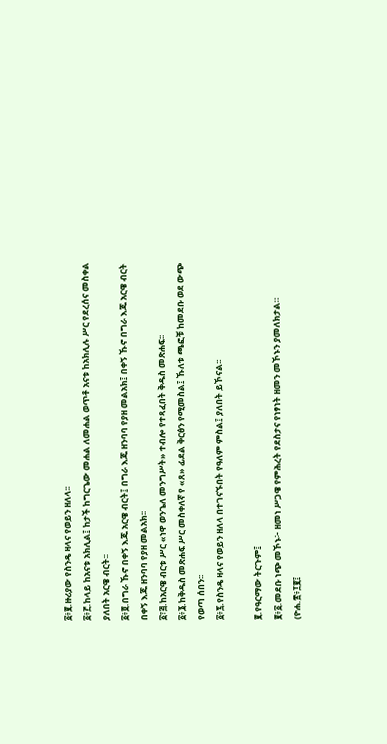፩፥፪.ዙሪያው የስንዴ ዛላና የወይን ዘለላ፡፡
፩፥፫.ከላይ ከአናቱ አክሊል፤ ከታች ከግርጌው መሐል ለመሐል ወጥቶ አናቱ ከአክሊሉ ሥር የደረሰና መስቀል ያለበት አርዌ ብርት፡፡
፩፥፬.በግራ ኹኖ በቀኝ እጁ አርዌ ብርት፤ በግራ እጁ ዘንባባ የያዘ መልአክ፤ በቀኝ ኹኖ በግራ እጁ አርዌ ብርት በቀኝ እጁ ዘንባባ የያዘ መልአክ፡፡
፩፣፭.ከአርዌ ብርቱ ሥር «ነዋ ወንጌለ መንግሥት» ተብሎ የተጻፈበት ቅዱስ መጽሐፍ፡፡
፩፥፮.ከቅዱስ መጽሐፍ ሥር መስቀለኛ የ «ጸ» ፊደል ቅርፅን የሚመስል፤ ኹለቱ ጫፎቹ ከመደቡ ወደ ውጭ የወጣ ሰበን፡፡
፩፥፯.የስንዴ ዛላና የወይን ዘለላ በተገናኙበት የዓለም ምስል፤ ያለበት ይኾናል፡፡

፪.የዓርማው ትርጉም፤
፪፥፩.መደቡ ነጭ መኾኑ፦ ዘመነ ሥጋዌ የምሕረት የደስታና የነፃነት ዘመን መኾኑን ያመለክታል።
(ዮሐ.፳፥፲፪፤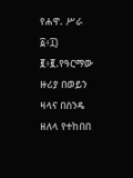የሐዋ. ሥራ ፩፥፲)
፪፥፪.የዓርማው ዙሪያ በወይን ዛላና በስንዴ ዘለላ የተከበበ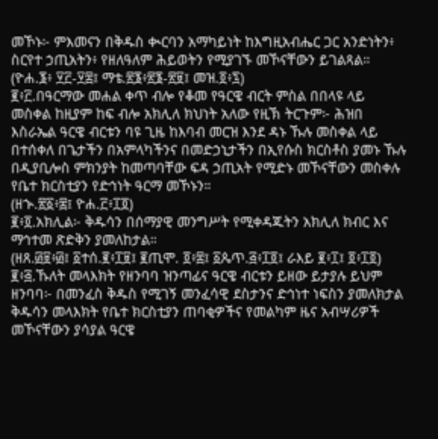መኾኑ፦ ምእመናን በቅዱስ ቊርባን አማካይነት ከእግዚአብሔር ጋር አንድነትን፥ ስርየተ ኃጢአትን፥ የዘለዓለም ሕይወትን የሚያገኙ መኾናቸውን ይገልጻል።
(ዮሐ.፮፥ ፶፫-፶፰፤ ማቴ.፳፮፥፳፮-፳፱፤ መዝ.፬፥፯)
፪፥፫.በዓርማው መሐል ቀጥ ብሎ የቆመ የዓርዌ ብርት ምስል በበላዩ ላይ መስቀል ከዚያም ከፍ ብሎ አክሊለ ክህነት አለው የዚኽ ትርጉም፦ ሕዝበ እስራኤል ዓርዌ ብርቱን ባዩ ጊዜ ከእባብ መርዝ እንደ ዳኑ ኹሉ መስቀል ላይ በተሰቀለ በጌታችን በአምላካችንና በመድኃኒታችን በኢየሱስ ክርስቶስ ያመኑ ኹሉ በዲያቢሎስ ምክንያት ከመጣባቸው ፍዳ ኃጢአት የሚድኑ መኾናቸውን መስቀሉ የቤተ ክርስቲያን የድኅነት ዓርማ መኾኑን።
(ዘኍ.፳፩፥፰፤ ዮሐ.፫፥፲፬)
፪፥፬.አክሊል፦ ቅዱሳን በሰማያዊ መንግሥት የሚቀዳጁትን አክሊለ ክብር እና ማኅተመ ጽድቅን ያመለከታል።
(ዘጸ.፴፱፥፴፤ ፩ተሰ.፪፥፲፱፤ ፪ጢሞ. ፬፥፰፤ ፩ጴጥ.፭፥፲፬፤ ራእይ ፪፥፲፤ ፬፥፲፬)
፪፥፭.ኹለት መላእክት የዘንባባ ዝንጣፊና ዓርዌ ብርቱን ይዘው ይታያሉ ይህም ዘንባባ፦ በመንፈስ ቅዱስ የሚገኝ መንፈሳዊ ደስታንና ድኅነተ ነፍስን ያመለክታል ቅዱሳን መላእክት የቤተ ክርስቲያን ጠባቂዎችና የመልካም ዜና አብሣሪዎች መኾናቸውን ያሳያል ዓርዌ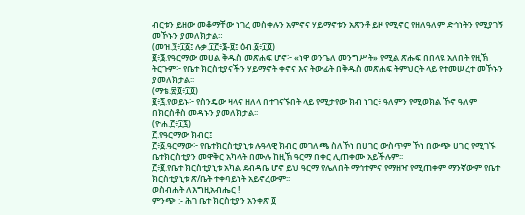ብርቱን ይዘው መቆማቸው ነገረ መስቀሉን አምኖና ሃይማኖቱን አጽንቶ ይዞ የሚኖር የዘለዓለም ድኅነትን የሚያገኝ መኾኑን ያመለክታል።
(መዝ.፺፥፲፩፤ ሉቃ.፲፫፥፮-፱፤ ዕብ.፩፥፲፬)
፪፥፮.የዓርማው መሀል ቅዱስ መጽሐፍ ሆኖ፦ «ነዋ ወንጌለ መንግሥት» የሚል ጽሑፍ በበላዩ አለበት የዚኽ ትርጉም፦ የቤተ ክርስቲያናችን ሃይማኖት ቀኖና እና ትውፊት በቅዱስ መጽሐፍ ትምህርት ላይ የተመሠረተ መኾኑን ያመለክታል፡፡
(ማቴ.፳፬፥፲፬)
፪፥፯.የወይኑ፦ የስንዴው ዛላና ዘለላ በተገናኙበት ላይ የሚታየው ክብ ነገር፥ ዓለምን የሚወክል ኾኖ ዓለም በክርስቶስ መዳኑን ያመለክታል፡፡
(ዮሐ.፫፥፲፯)
፫.የዓርማው ክብር፤
፫፥፩.ዓርማው፦ የቤተክርስቲያኒቱ ሉዓላዊ ክብር መገለጫ ስለኾነ በሀገር ውስጥም ኾነ በውጭ ሀገር የሚገኙ ቤተክርስቲያን መዋቅር አካላት በሙሉ ከዚኽ ዓርማ በቀር ሊጠቀሙ አይችሉም፡፡
፫፥፪.የቤተ ክርስቲያኒቱ አካል ደብዳቤ ሆኖ ይህ ዓርማ የሌለበት ማኅተምና የማዘዣ የሚጠቀም ማንኛውም የቤተ ክርስቲያኒቱ ጽ/ቤት ተቀባይነት አይኖረውም፡፡
ወስብሐት ለእግዚአብሔር !
ምንጭ :- ሕገ ቤተ ክርስቲያን አንቀጽ ፬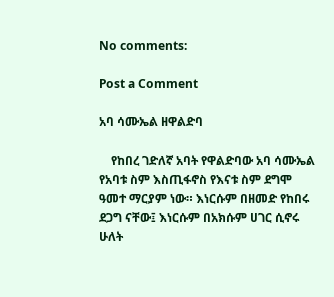No comments:

Post a Comment

አባ ሳሙኤል ዘዋልድባ

    የከበረ ገድለኛ አባት የዋልድባው አባ ሳሙኤል የአባቱ ስም እስጢፋኖስ የእናቱ ስም ደግሞ ዓመተ ማርያም ነው። እነርሱም በዘመድ የከበሩ ደጋግ ናቸው፤ እነርሱም በአክሱም ሀገር ሲኖሩ ሁለት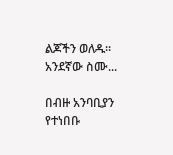ልጆችን ወለዱ። አንደኛው ስሙ...

በብዙ አንባቢያን የተነበቡ